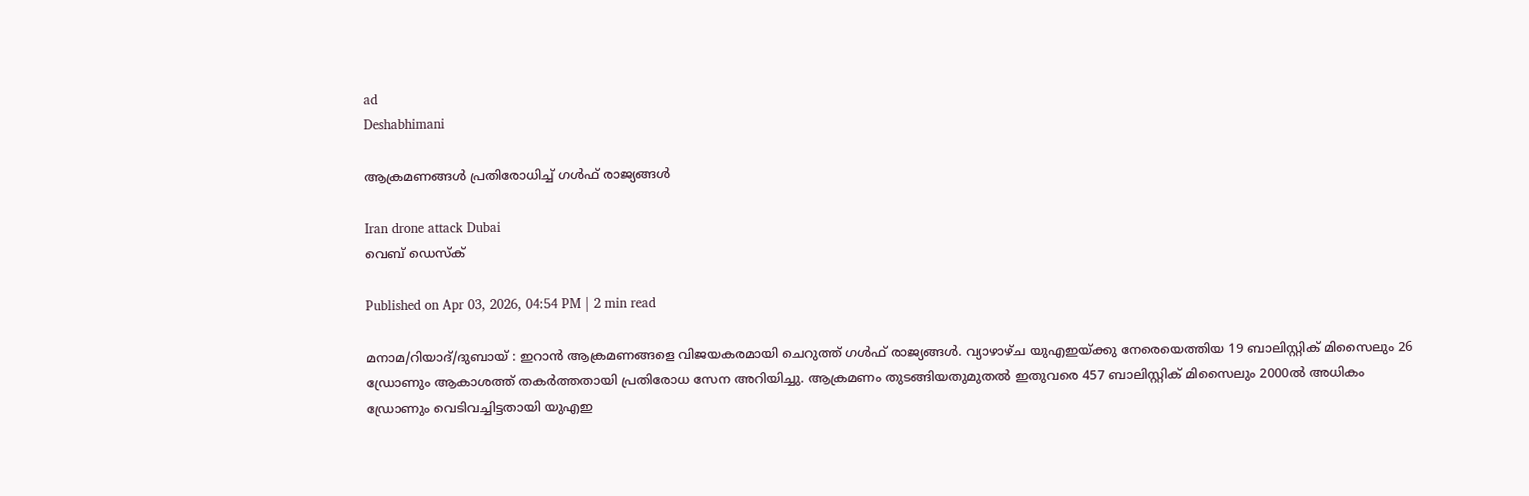ad
Deshabhimani

ആക്രമണങ്ങൾ പ്രതിരോധിച്ച് ഗള്‍ഫ് രാജ്യങ്ങള്‍

Iran drone attack Dubai
വെബ് ഡെസ്ക്

Published on Apr 03, 2026, 04:54 PM | 2 min read

മനാമ/റിയാദ്/ദുബായ് : ഇറാന്‍ ആക്രമണങ്ങളെ വിജയകരമായി ചെറുത്ത് ഗള്‍ഫ് രാജ്യങ്ങള്‍. വ്യാഴാഴ്ച യുഎഇയ്ക്കു നേരെയെത്തിയ 19 ബാലിസ്റ്റിക് മിസൈലും 26 ഡ്രോണും ആകാശത്ത് തകര്‍ത്തതായി പ്രതിരോധ സേന അറിയിച്ചു. ആക്രമണം തുടങ്ങിയതുമുതല്‍ ഇതുവരെ 457 ബാലിസ്റ്റിക് മിസൈലും 2000ൽ അധികം ഡ്രോണും വെടിവച്ചിട്ടതായി യുഎഇ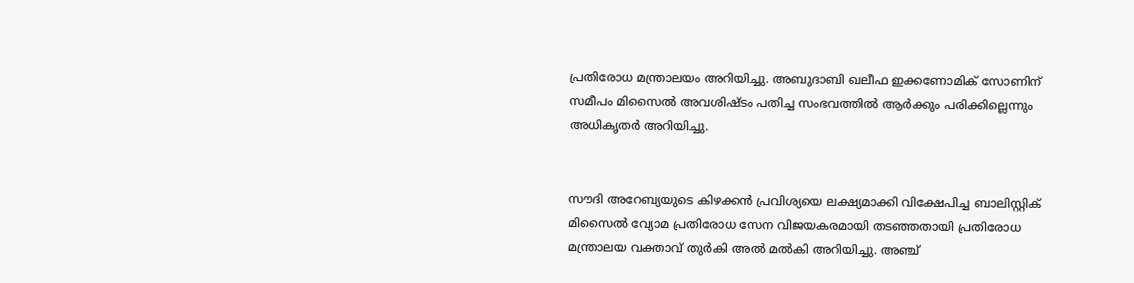പ്രതിരോധ മന്ത്രാലയം അറിയിച്ചു. അബുദാബി ഖലീഫ ഇക്കണോമിക് സോണിന് സമീപം മിസൈല്‍ അവശിഷ്ടം പതിച്ച സംഭവത്തിൽ ആര്‍ക്കും പരിക്കില്ലെന്നും അധികൃതര്‍ അറിയിച്ചു.


സൗദി അറേബ്യയുടെ കിഴക്കൻ പ്രവിശ്യയെ ലക്ഷ്യമാക്കി വിക്ഷേപിച്ച ബാലിസ്റ്റിക് മിസൈൽ വ്യോമ പ്രതിരോധ സേന വിജയകരമായി തടഞ്ഞതായി പ്രതിരോധ മന്ത്രാലയ വക്താവ് തുർകി അൽ മൽകി അറിയിച്ചു. അഞ്ച്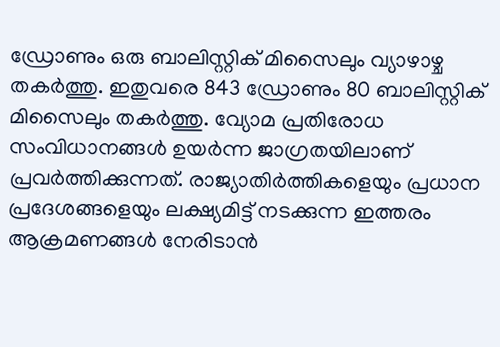ഡ്രോണും ഒരു ബാലിസ്റ്റിക് മിസൈലും വ്യാഴാഴ്ച തകര്‍ത്തു. ഇതുവരെ 843 ഡ്രോണും 80 ബാലിസ്റ്റിക് മിസൈലും തകര്‍ത്തു. വ്യോമ പ്രതിരോധ സംവിധാനങ്ങൾ ഉയർന്ന ജാഗ്രതയിലാണ് പ്രവർത്തിക്കുന്നത്‌. രാജ്യാതിർത്തികളെയും പ്രധാന പ്രദേശങ്ങളെയും ലക്ഷ്യമിട്ട് നടക്കുന്ന ഇത്തരം ആക്രമണങ്ങൾ നേരിടാൻ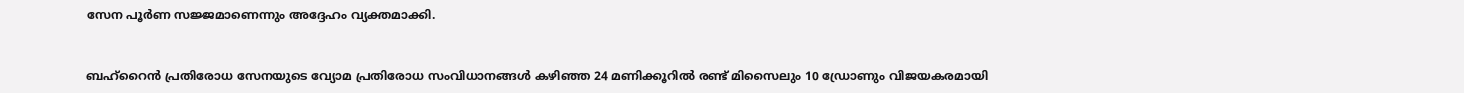സേന പൂർണ സജ്ജമാണെന്നും അദ്ദേഹം വ്യക്തമാക്കി.


ബഹ്‌റൈന്‍ പ്രതിരോധ സേനയുടെ വ്യോമ പ്രതിരോധ സംവിധാനങ്ങള്‍ കഴിഞ്ഞ 24 മണിക്കൂറില്‍ രണ്ട്‌ മിസൈലും 10 ഡ്രോണും വിജയകരമായി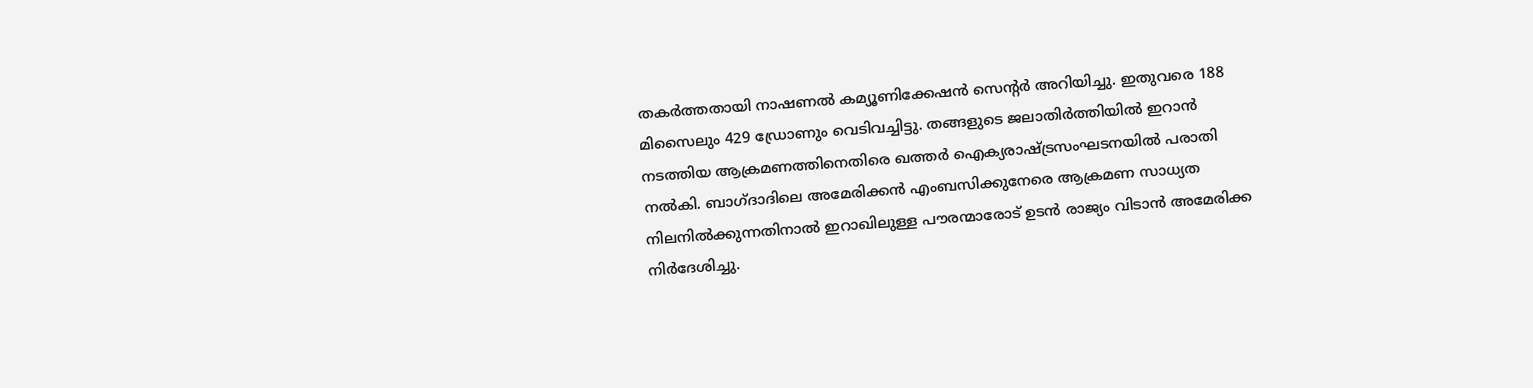തകര്‍ത്തതായി നാഷണല്‍ കമ്യൂണിക്കേഷന്‍ സെന്റര്‍ അറിയിച്ചു. ഇതുവരെ 188 മിസൈലും 429 ഡ്രോണും വെടിവച്ചിട്ടു. തങ്ങളുടെ ജലാതിര്‍ത്തിയില്‍ ഇറാന്‍ നടത്തിയ ആക്രമണത്തിനെതിരെ ഖത്തര്‍ ഐക്യരാഷ്ട്രസംഘടനയില്‍ പരാതി നല്‍കി. ബാഗ്‌ദാദിലെ അമേരിക്കന്‍ എംബസിക്കുനേരെ ആക്രമണ സാധ്യത നിലനില്‍ക്കുന്നതിനാല്‍ ഇറാഖിലുള്ള പൗരന്മാരോട് ഉടന്‍ രാജ്യം വിടാന്‍ അമേരിക്ക നിര്‍ദേശിച്ചു.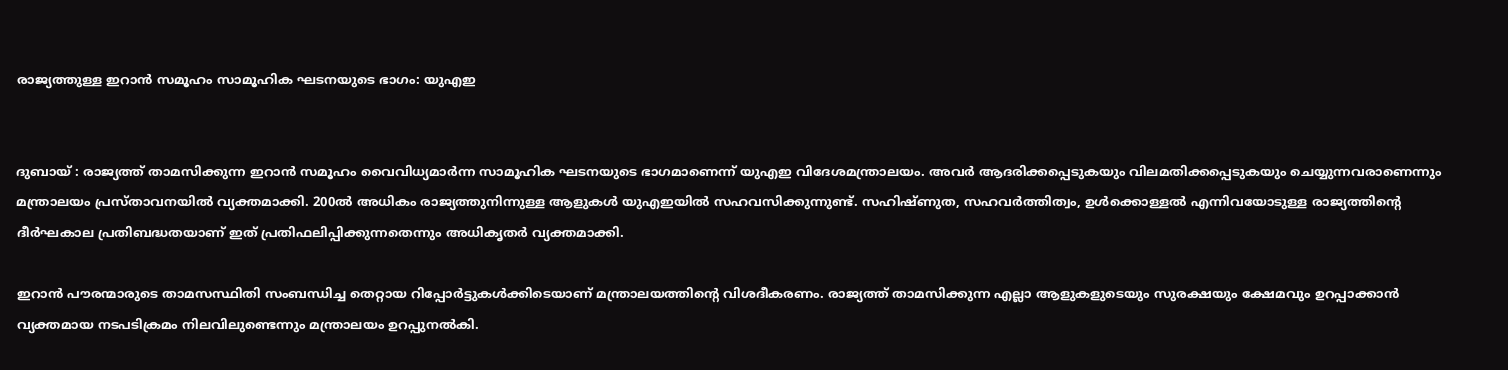രാജ്യത്തുള്ള ഇറാൻ സമൂഹം സാമൂഹിക ഘടനയുടെ ഭാഗം: യുഎഇ


ദുബായ് : രാജ്യത്ത്‌ താമസിക്കുന്ന ഇറാൻ സമൂഹം വൈവിധ്യമാർന്ന സാമൂഹിക ഘടനയുടെ ഭാഗമാണെന്ന് യുഎഇ വിദേശമന്ത്രാലയം. അവർ ആദരിക്കപ്പെടുകയും വിലമതിക്കപ്പെടുകയും ചെയ്യുന്നവരാണെന്നും മന്ത്രാലയം പ്രസ്‌താവനയിൽ വ്യക്തമാക്കി. 200ൽ അധികം രാജ്യത്തുനിന്നുള്ള ആളുകൾ യുഎഇയിൽ സഹവസിക്കുന്നുണ്ട്‌. സഹിഷ്ണുത, സഹവർത്തിത്വം, ഉൾക്കൊള്ളൽ എന്നിവയോടുള്ള രാജ്യത്തിന്റെ ദീർഘകാല പ്രതിബദ്ധതയാണ് ഇത് പ്രതിഫലിപ്പിക്കുന്നതെന്നും അധികൃതർ വ്യക്തമാക്കി.

ഇറാൻ പൗരന്മാരുടെ താമസസ്ഥിതി സംബന്ധിച്ച തെറ്റായ റിപ്പോർട്ടുകൾക്കിടെയാണ്‌ മന്ത്രാലയത്തിന്റെ വിശദീകരണം. രാജ്യത്ത് താമസിക്കുന്ന എല്ലാ ആളുകളുടെയും സുരക്ഷയും ക്ഷേമവും ഉറപ്പാക്കാൻ വ്യക്തമായ നടപടിക്രമം നിലവിലുണ്ടെന്നും മന്ത്രാലയം ഉറപ്പുനൽകി.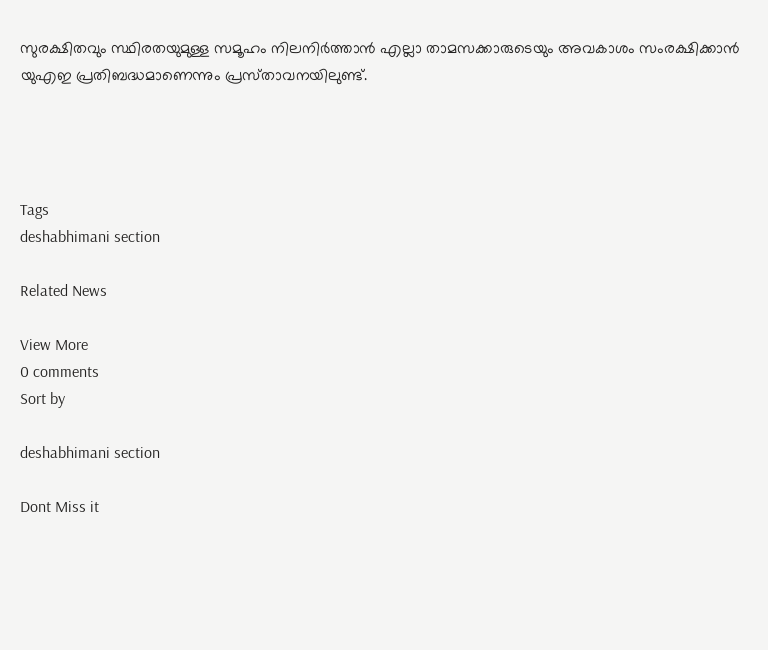സുരക്ഷിതവും സ്ഥിരതയുമുള്ള സമൂഹം നിലനിർത്താൻ എല്ലാ താമസക്കാരുടെയും അവകാശം സംരക്ഷിക്കാൻ യുഎഇ പ്രതിബദ്ധമാണെന്നും പ്രസ്‌താവനയിലുണ്ട്‌.




Tags
deshabhimani section

Related News

View More
0 comments
Sort by

deshabhimani section

Dont Miss it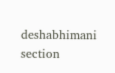deshabhimani section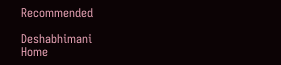Recommended

Deshabhimani
Home